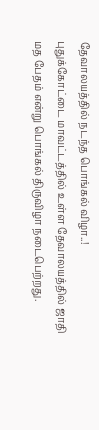தேவாலயத்தில் நடந்த பொங்கல் விழா..!
புதுக்கோட்டை மாவட்டத்தில் உள்ள தேவாலயத்தில் ஜாதி மத பேதம் என்று பொங்கல் திருவிழா நடைபெற்றது.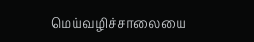மெய்வழிச்சாலையை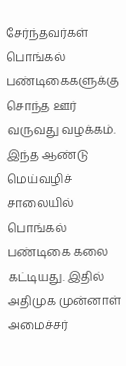சேர்ந்தவர்கள் பொங்கல் பண்டிகைகளுக்கு சொந்த ஊர் வருவது வழக்கம்.
இந்த ஆண்டு மெய்வழிச் சாலையில் பொங்கல் பண்டிகை கலை கட்டியது. இதில் அதிமுக முன்னாள் அமைச்சர்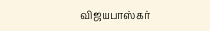விஜயபாஸ்கர்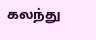கலந்து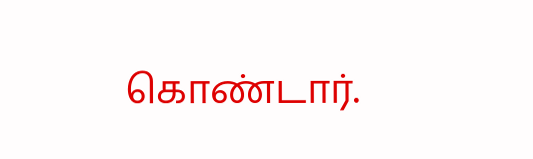கொண்டார்.